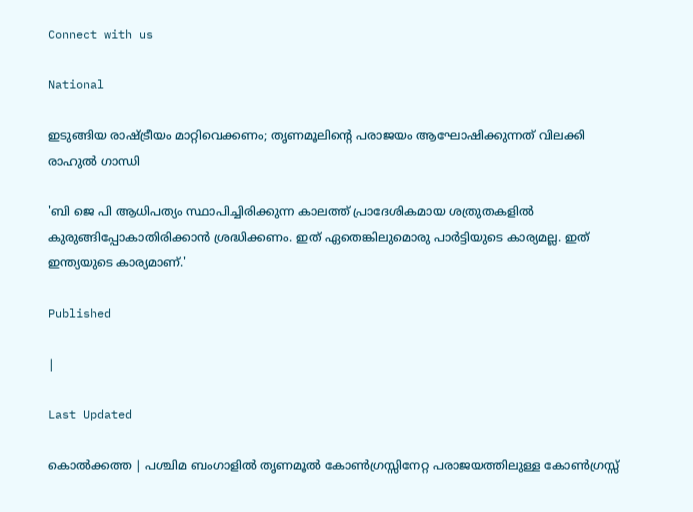Connect with us

National

ഇടുങ്ങിയ രാഷ്ട്രീയം മാറ്റിവെക്കണം; തൃണമൂലിന്റെ പരാജയം ആഘോഷിക്കുന്നത് വിലക്കി രാഹുല്‍ ഗാന്ധി

'ബി ജെ പി ആധിപത്യം സ്ഥാപിച്ചിരിക്കുന്ന കാലത്ത് പ്രാദേശികമായ ശത്രുതകളില്‍ കുരുങ്ങിപ്പോകാതിരിക്കാന്‍ ശ്രദ്ധിക്കണം. ഇത് ഏതെങ്കിലുമൊരു പാര്‍ട്ടിയുടെ കാര്യമല്ല. ഇത് ഇന്ത്യയുടെ കാര്യമാണ്.'

Published

|

Last Updated

കൊല്‍ക്കത്ത | പശ്ചിമ ബംഗാളില്‍ തൃണമൂല്‍ കോണ്‍ഗ്രസ്സിനേറ്റ പരാജയത്തിലുള്ള കോണ്‍ഗ്രസ്സ്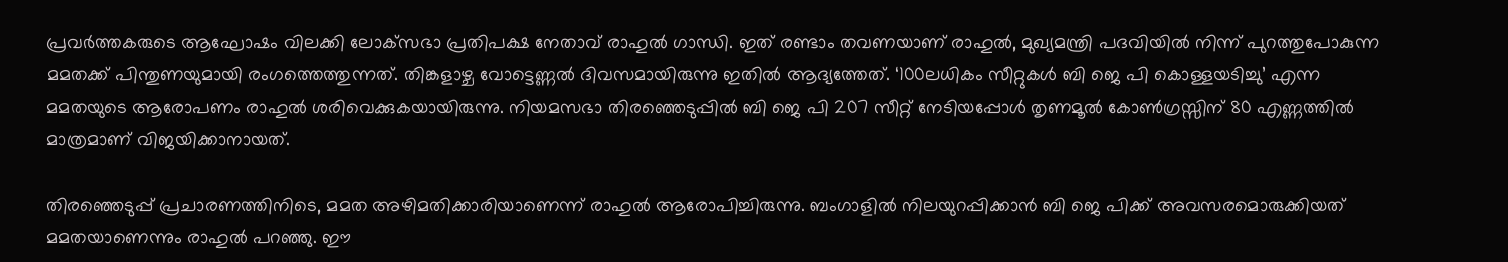പ്രവര്‍ത്തകരുടെ ആഘോഷം വിലക്കി ലോക്‌സഭാ പ്രതിപക്ഷ നേതാവ് രാഹുല്‍ ഗാന്ധി. ഇത് രണ്ടാം തവണയാണ് രാഹുല്‍, മുഖ്യമന്ത്രി പദവിയില്‍ നിന്ന് പുറത്തുപോകുന്ന മമതക്ക് പിന്തുണയുമായി രംഗത്തെത്തുന്നത്. തിങ്കളാഴ്ച വോട്ടെണ്ണല്‍ ദിവസമായിരുന്നു ഇതില്‍ ആദ്യത്തേത്. ‘100ലധികം സീറ്റുകള്‍ ബി ജെ പി കൊള്ളയടിച്ചു’ എന്ന മമതയുടെ ആരോപണം രാഹുല്‍ ശരിവെക്കുകയായിരുന്നു. നിയമസഭാ തിരഞ്ഞെടുപ്പില്‍ ബി ജെ പി 207 സീറ്റ് നേടിയപ്പോള്‍ തൃണമൂല്‍ കോണ്‍ഗ്രസ്സിന് 80 എണ്ണത്തില്‍ മാത്രമാണ് വിജയിക്കാനായത്.

തിരഞ്ഞെടുപ്പ് പ്രചാരണത്തിനിടെ, മമത അഴിമതിക്കാരിയാണെന്ന് രാഹുല്‍ ആരോപിച്ചിരുന്നു. ബംഗാളില്‍ നിലയുറപ്പിക്കാന്‍ ബി ജെ പിക്ക് അവസരമൊരുക്കിയത് മമതയാണെന്നും രാഹുല്‍ പറഞ്ഞു. ഈ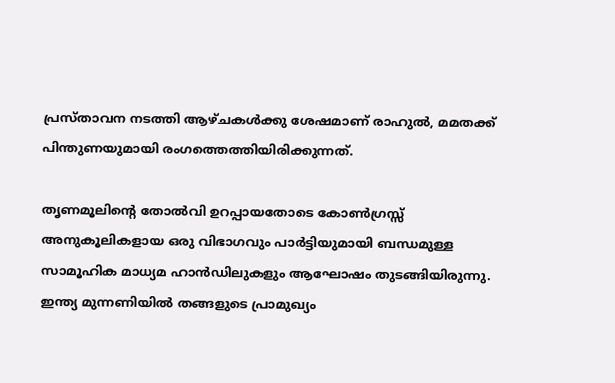പ്രസ്താവന നടത്തി ആഴ്ചകള്‍ക്കു ശേഷമാണ് രാഹുല്‍, മമതക്ക് പിന്തുണയുമായി രംഗത്തെത്തിയിരിക്കുന്നത്.

തൃണമൂലിന്റെ തോല്‍വി ഉറപ്പായതോടെ കോണ്‍ഗ്രസ്സ് അനുകൂലികളായ ഒരു വിഭാഗവും പാര്‍ട്ടിയുമായി ബന്ധമുള്ള സാമൂഹിക മാധ്യമ ഹാന്‍ഡിലുകളും ആഘോഷം തുടങ്ങിയിരുന്നു. ഇന്ത്യ മുന്നണിയില്‍ തങ്ങളുടെ പ്രാമുഖ്യം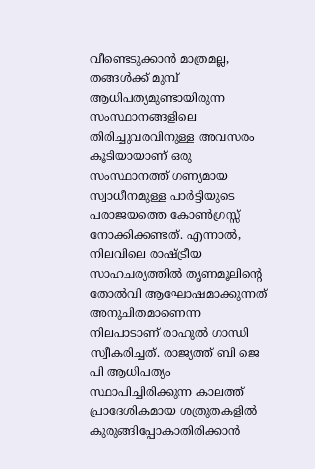വീണ്ടെടുക്കാന്‍ മാത്രമല്ല, തങ്ങള്‍ക്ക് മുമ്പ് ആധിപത്യമുണ്ടായിരുന്ന സംസ്ഥാനങ്ങളിലെ തിരിച്ചുവരവിനുള്ള അവസരം കൂടിയായാണ് ഒരു സംസ്ഥാനത്ത് ഗണ്യമായ സ്വാധീനമുള്ള പാര്‍ട്ടിയുടെ പരാജയത്തെ കോണ്‍ഗ്രസ്സ് നോക്കിക്കണ്ടത്. എന്നാല്‍, നിലവിലെ രാഷ്ട്രീയ സാഹചര്യത്തില്‍ തൃണമൂലിന്റെ തോല്‍വി ആഘോഷമാക്കുന്നത് അനുചിതമാണെന്ന നിലപാടാണ് രാഹുല്‍ ഗാന്ധി സ്വീകരിച്ചത്. രാജ്യത്ത് ബി ജെ പി ആധിപത്യം സ്ഥാപിച്ചിരിക്കുന്ന കാലത്ത് പ്രാദേശികമായ ശത്രുതകളില്‍ കുരുങ്ങിപ്പോകാതിരിക്കാന്‍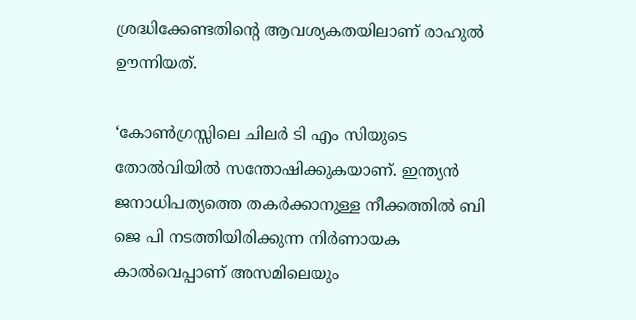ശ്രദ്ധിക്കേണ്ടതിന്റെ ആവശ്യകതയിലാണ് രാഹുല്‍ ഊന്നിയത്.

‘കോണ്‍ഗ്രസ്സിലെ ചിലര്‍ ടി എം സിയുടെ തോല്‍വിയില്‍ സന്തോഷിക്കുകയാണ്. ഇന്ത്യന്‍ ജനാധിപത്യത്തെ തകര്‍ക്കാനുള്ള നീക്കത്തില്‍ ബി ജെ പി നടത്തിയിരിക്കുന്ന നിര്‍ണായക കാല്‍വെപ്പാണ് അസമിലെയും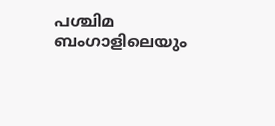പശ്ചിമ ബംഗാളിലെയും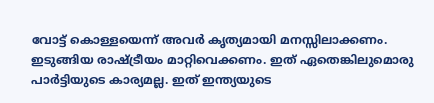വോട്ട് കൊള്ളയെന്ന് അവര്‍ കൃത്യമായി മനസ്സിലാക്കണം. ഇടുങ്ങിയ രാഷ്ട്രീയം മാറ്റിവെക്കണം. ഇത് ഏതെങ്കിലുമൊരു പാര്‍ട്ടിയുടെ കാര്യമല്ല. ഇത് ഇന്ത്യയുടെ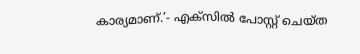കാര്യമാണ്.’- എക്‌സില്‍ പോസ്റ്റ് ചെയ്ത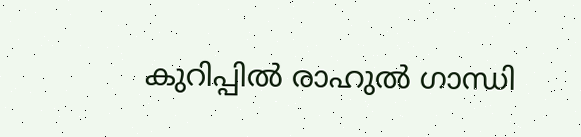കുറിപ്പില്‍ രാഹുല്‍ ഗാന്ധി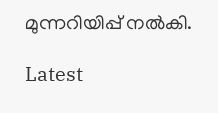മുന്നറിയിപ്പ് നല്‍കി.

Latest